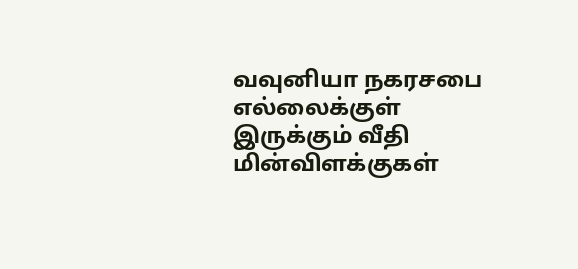வவுனியா நகரசபை எல்லைக்குள் இருக்கும் வீதி மின்விளக்குகள்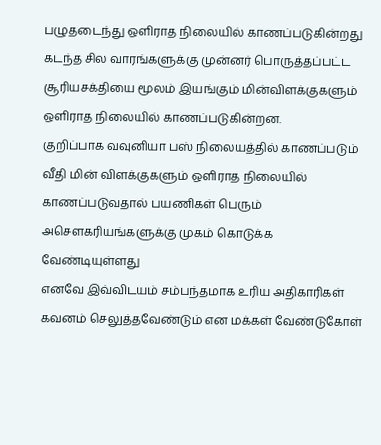பழுதடைந்து ஔிராத நிலையில் காணப்படுகின்றது
கடந்த சில வாரங்களுக்கு முன்னர் பொருத்தப்பட்ட சூரியசக்தியை மூலம் இயங்கும் மின்விளக்குகளும் ஔிராத நிலையில் காணப்படுகின்றன.
குறிப்பாக வவுனியா பஸ் நிலையத்தில் காணப்படும் வீதி மின் விளக்குகளும் ஔிராத நிலையில் காணப்படுவதால் பயணிகள் பெரும் அசௌகரியங்களுக்கு முகம் கொடுக்க வேண்டியுள்ளது
எனவே இவ்விடயம் சம்பந்தமாக உரிய அதிகாரிகள் கவனம் செலுத்தவேண்டும் என மக்கள் வேண்டுகோள்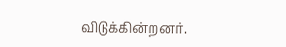விடுக்கின்றனர்.